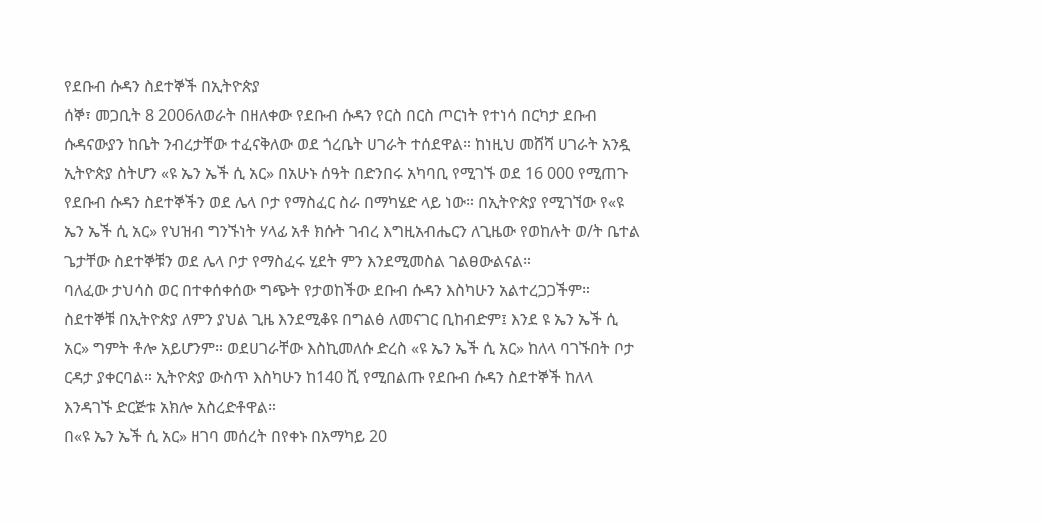የደቡብ ሱዳን ስደተኞች በኢትዮጵያ
ሰኞ፣ መጋቢት 8 2006ለወራት በዘለቀው የደቡብ ሱዳን የርስ በርስ ጦርነት የተነሳ በርካታ ደቡብ ሱዳናውያን ከቤት ንብረታቸው ተፈናቅለው ወደ ጎረቤት ሀገራት ተሰደዋል። ከነዚህ መሸሻ ሀገራት አንዷ ኢትዮጵያ ስትሆን «ዩ ኤን ኤች ሲ አር» በአሁኑ ሰዓት በድንበሩ አካባቢ የሚገኙ ወደ 16 000 የሚጠጉ የደቡብ ሱዳን ስደተኞችን ወደ ሌላ ቦታ የማስፈር ስራ በማካሄድ ላይ ነው። በኢትዮጵያ የሚገኘው የ«ዩ ኤን ኤች ሲ አር» የህዝብ ግንኙነት ሃላፊ አቶ ክሱት ገብረ እግዚአብሔርን ለጊዜው የወከሉት ወ/ት ቤተል ጌታቸው ስደተኞቹን ወደ ሌላ ቦታ የማስፈሩ ሂደት ምን እንደሚመስል ገልፀውልናል።
ባለፈው ታህሳስ ወር በተቀሰቀሰው ግጭት የታወከችው ደቡብ ሱዳን እስካሁን አልተረጋጋችም። ስደተኞቹ በኢትዮጵያ ለምን ያህል ጊዜ እንደሚቆዩ በግልፅ ለመናገር ቢከብድም፤ እንደ ዩ ኤን ኤች ሲ አር» ግምት ቶሎ አይሆንም። ወደሀገራቸው እስኪመለሱ ድረስ «ዩ ኤን ኤች ሲ አር» ከለላ ባገኙበት ቦታ ርዳታ ያቀርባል። ኢትዮጵያ ውስጥ እስካሁን ከ140 ሺ የሚበልጡ የደቡብ ሱዳን ስደተኞች ከለላ እንዳገኙ ድርጅቱ አክሎ አስረድቶዋል።
በ«ዩ ኤን ኤች ሲ አር» ዘገባ መሰረት በየቀኑ በአማካይ 20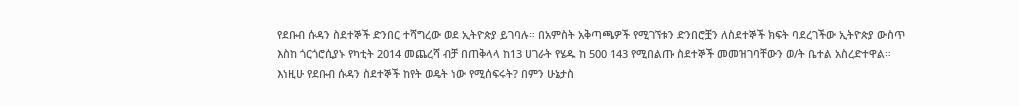የደቡብ ሱዳን ስደተኞች ድንበር ተሻግረው ወደ ኢትዮጵያ ይገባሉ። በአምስት አቅጣጫዎች የሚገኘቱን ድንበሮቿን ለስደተኞች ክፍት ባደረገችው ኢትዮጵያ ውስጥ እስከ ጎርጎሮሲያኑ የካቲት 2014 መጨረሻ ብቻ በጠቅላላ ከ13 ሀገራት የሄዱ ከ 500 143 የሚበልጡ ስደተኞች መመዝገባቸውን ወ/ት ቤተል አስረድተዋል።
እነዚሁ የደቡብ ሱዳን ስደተኞች ከየት ወዴት ነው የሚሰፍሩት? በምን ሁኔታስ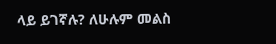ላይ ይገኛሉ? ለሁሉም መልስ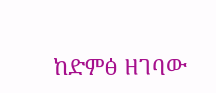ከድምፅ ዘገባው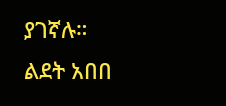ያገኛሉ።
ልደት አበበ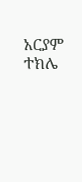አርያም ተክሌ